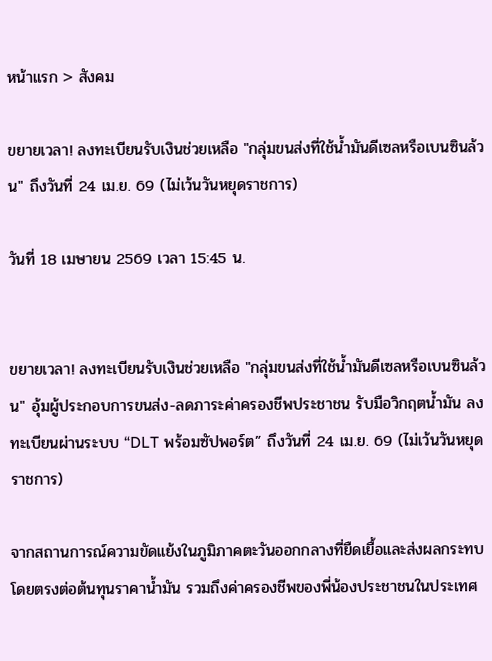หน้าแรก > สังคม

ขยายเวลา! ลงทะเบียนรับเงินช่วยเหลือ "กลุ่มขนส่งที่ใช้น้ำมันดีเซลหรือเบนซินล้วน" ถึงวันที่ 24 เม.ย. 69 (ไม่เว้นวันหยุดราชการ)

วันที่ 18 เมษายน 2569 เวลา 15:45 น.


ขยายเวลา! ลงทะเบียนรับเงินช่วยเหลือ "กลุ่มขนส่งที่ใช้น้ำมันดีเซลหรือเบนซินล้วน" อุ้มผู้ประกอบการขนส่ง-ลดภาระค่าครองชีพประชาชน รับมือวิกฤตน้ำมัน ลงทะเบียนผ่านระบบ “DLT พร้อมซัปพอร์ต” ถึงวันที่ 24 เม.ย. 69 (ไม่เว้นวันหยุดราชการ)

จากสถานการณ์ความขัดแย้งในภูมิภาคตะวันออกกลางที่ยืดเยื้อและส่งผลกระทบโดยตรงต่อต้นทุนราคาน้ำมัน รวมถึงค่าครองชีพของพี่น้องประชาชนในประเทศ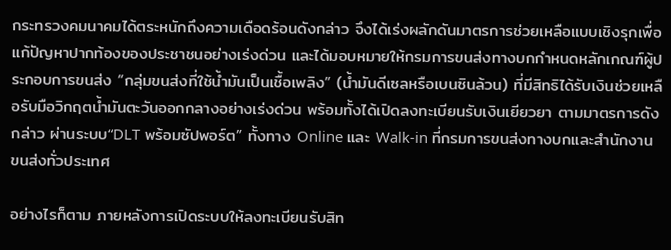กระทรวงคมนาคมได้ตระหนักถึงความเดือดร้อนดังกล่าว จึงได้เร่งผลักดันมาตรการช่วยเหลือแบบเชิงรุกเพื่อแก้ปัญหาปากท้องของประชาชนอย่างเร่งด่วน และได้มอบหมายให้กรมการขนส่งทางบกกำหนดหลักเกณฑ์ผู้ประกอบการขนส่ง “กลุ่มขนส่งที่ใช้น้ำมันเป็นเชื้อเพลิง” (น้ำมันดีเซลหรือเบนซินล้วน) ที่มีสิทธิได้รับเงินช่วยเหลือรับมือวิกฤตน้ำมันตะวันออกกลางอย่างเร่งด่วน พร้อมทั้งได้เปิดลงทะเบียนรับเงินเยียวยา ตามมาตรการดังกล่าว ผ่านระบบ“DLT พร้อมซัปพอร์ต” ทั้งทาง Online และ Walk-in ที่กรมการขนส่งทางบกและสำนักงานขนส่งทั่วประเทศ

อย่างไรก็ตาม ภายหลังการเปิดระบบให้ลงทะเบียนรับสิท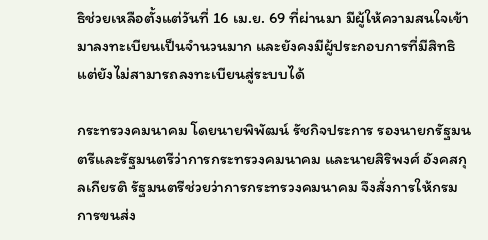ธิช่วยเหลือตั้งแต่วันที่ 16 เม.ย. 69 ที่ผ่านมา มีผู้ให้ความสนใจเข้ามาลงทะเบียนเป็นจำนวนมาก และยังคงมีผู้ประกอบการที่มีสิทธิ แต่ยังไม่สามารถลงทะเบียนสู่ระบบได้

กระทรวงคมนาคม โดยนายพิพัฒน์ รัชกิจประการ รองนายกรัฐมนตรีและรัฐมนตรีว่าการกระทรวงคมนาคม และนายสิริพงศ์ อังคสกุลเกียรติ รัฐมนตรีช่วยว่าการกระทรวงคมนาคม จึงสั่งการให้กรมการขนส่ง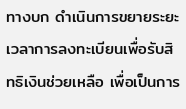ทางบก ดำเนินการขยายระยะเวลาการลงทะเบียนเพื่อรับสิทธิเงินช่วยเหลือ เพื่อเป็นการ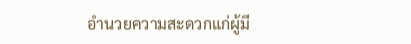อำนวยความสะดวกแก่ผู้มี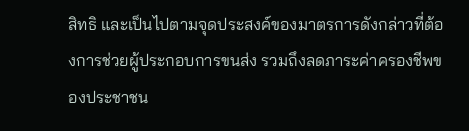สิทธิ และเป็นไปตามจุดประสงค์ของมาตรการดังกล่าวที่ต้องการช่วยผู้ประกอบการขนส่ง รวมถึงลดภาระค่าครองชีพของประชาชน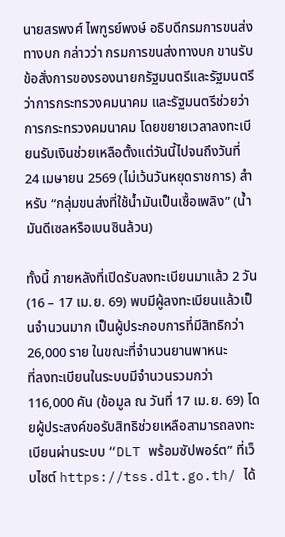นายสรพงศ์ ไพฑูรย์พงษ์ อธิบดีกรมการขนส่งทางบก กล่าวว่า กรมการขนส่งทางบก ขานรับข้อสั่งการของรองนายกรัฐมนตรีและรัฐมนตรีว่าการกระทรวงคมนาคม และรัฐมนตรีช่วยว่าการกระทรวงคมนาคม โดยขยายเวลาลงทะเบียนรับเงินช่วยเหลือตั้งแต่วันนี้ไปจนถึงวันที่ 24 เมษายน 2569 (ไม่เว้นวันหยุดราชการ) สำหรับ “กลุ่มขนส่งที่ใช้น้ำมันเป็นเชื้อเพลิง” (น้ำมันดีเซลหรือเบนซินล้วน)

ทั้งนี้ ภายหลังที่เปิดรับลงทะเบียนมาแล้ว 2 วัน (16 – 17 เม.ย. 69) พบมีผู้ลงทะเบียนแล้วเป็นจำนวนมาก เป็นผู้ประกอบการที่มีสิทธิกว่า 26,000 ราย ในขณะที่จำนวนยานพาหนะ
ที่ลงทะเบียนในระบบมีจำนวนรวมกว่า 116,000 คัน (ข้อมูล ณ วันที่ 17 เม.ย. 69) โดยผู้ประสงค์ขอรับสิทธิช่วยเหลือสามารถลงทะเบียนผ่านระบบ “DLT พร้อมซัปพอร์ต” ที่เว็บไซต์ https://tss.dlt.go.th/ ได้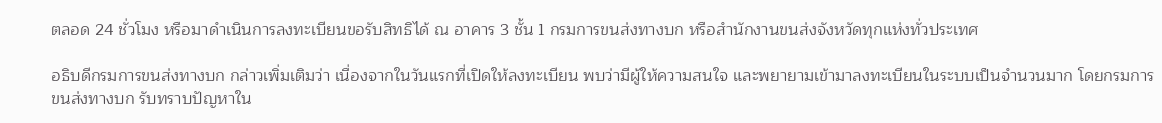ตลอด 24 ชั่วโมง หรือมาดำเนินการลงทะเบียนขอรับสิทธิได้ ณ อาคาร 3 ชั้น 1 กรมการขนส่งทางบก หรือสำนักงานขนส่งจังหวัดทุกแห่งทั่วประเทศ

อธิบดีกรมการขนส่งทางบก กล่าวเพิ่มเติมว่า เนื่องจากในวันแรกที่เปิดให้ลงทะเบียน พบว่ามีผู้ให้ความสนใจ และพยายามเข้ามาลงทะเบียนในระบบเป็นจำนวนมาก โดยกรมการขนส่งทางบก รับทราบปัญหาใน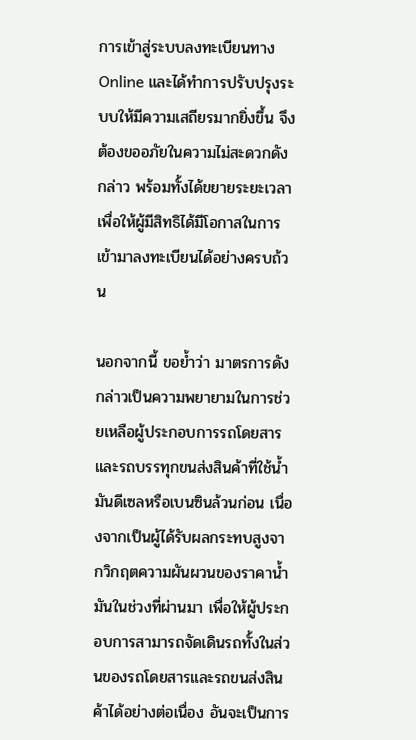การเข้าสู่ระบบลงทะเบียนทาง Online และได้ทำการปรับปรุงระบบให้มีความเสถียรมากยิ่งขึ้น จึงต้องขออภัยในความไม่สะดวกดังกล่าว พร้อมทั้งได้ขยายระยะเวลาเพื่อให้ผู้มีสิทธิได้มีโอกาสในการเข้ามาลงทะเบียนได้อย่างครบถ้วน

นอกจากนี้ ขอย้ำว่า มาตรการดังกล่าวเป็นความพยายามในการช่วยเหลือผู้ประกอบการรถโดยสารและรถบรรทุกขนส่งสินค้าที่ใช้น้ำมันดีเซลหรือเบนซินล้วนก่อน เนื่องจากเป็นผู้ได้รับผลกระทบสูงจากวิกฤตความผันผวนของราคาน้ำมันในช่วงที่ผ่านมา เพื่อให้ผู้ประกอบการสามารถจัดเดินรถทั้งในส่วนของรถโดยสารและรถขนส่งสินค้าได้อย่างต่อเนื่อง อันจะเป็นการ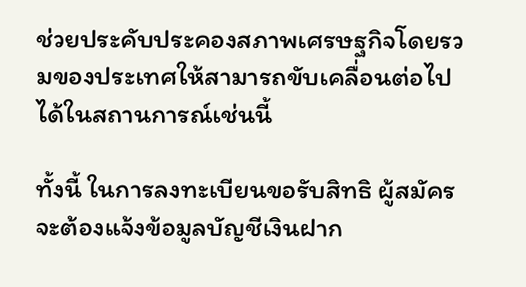ช่วยประคับประคองสภาพเศรษฐกิจโดยรวมของประเทศให้สามารถขับเคลื่อนต่อไปได้ในสถานการณ์เช่นนี้

ทั้งนี้ ในการลงทะเบียนขอรับสิทธิ ผู้สมัครจะต้องแจ้งข้อมูลบัญชีเงินฝาก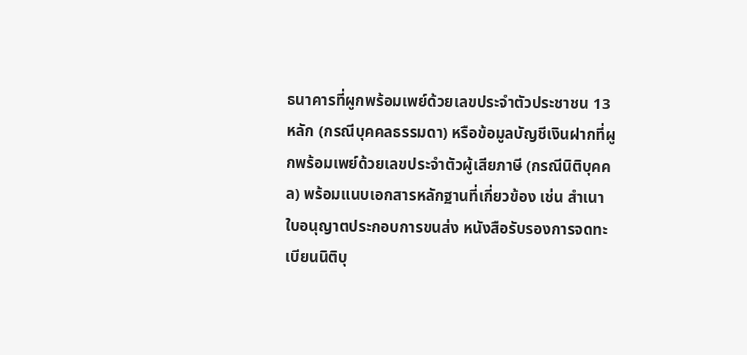ธนาคารที่ผูกพร้อมเพย์ด้วยเลขประจำตัวประชาชน 13 หลัก (กรณีบุคคลธรรมดา) หรือข้อมูลบัญชีเงินฝากที่ผูกพร้อมเพย์ด้วยเลขประจำตัวผู้เสียภาษี (กรณีนิติบุคคล) พร้อมแนบเอกสารหลักฐานที่เกี่ยวข้อง เช่น สำเนาใบอนุญาตประกอบการขนส่ง หนังสือรับรองการจดทะเบียนนิติบุ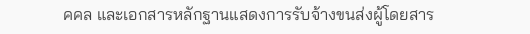คคล และเอกสารหลักฐานแสดงการรับจ้างขนส่งผู้โดยสาร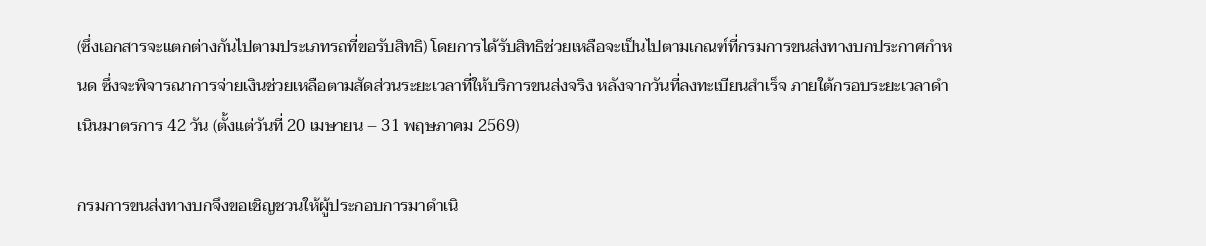(ซึ่งเอกสารจะแตกต่างกันไปตามประเภทรถที่ขอรับสิทธิ) โดยการได้รับสิทธิช่วยเหลือจะเป็นไปตามเกณฑ์ที่กรมการขนส่งทางบกประกาศกำหนด ซึ่งจะพิจารณาการจ่ายเงินช่วยเหลือตามสัดส่วนระยะเวลาที่ให้บริการขนส่งจริง หลังจากวันที่ลงทะเบียนสำเร็จ ภายใต้กรอบระยะเวลาดำเนินมาตรการ 42 วัน (ตั้งแต่วันที่ 20 เมษายน – 31 พฤษภาคม 2569)

กรมการขนส่งทางบกจึงขอเชิญชวนให้ผู้ประกอบการมาดำเนิ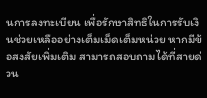นการลงทะเบียน เพื่อรักษาสิทธิในการรับเงินช่วยเหลืออย่างเต็มเม็ดเต็มหน่วย หากมีข้อสงสัยเพิ่มเติม สามารถสอบถามได้ที่สายด่วน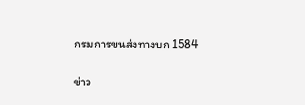กรมการขนส่งทางบก 1584

ข่าว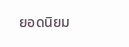ยอดนิยม